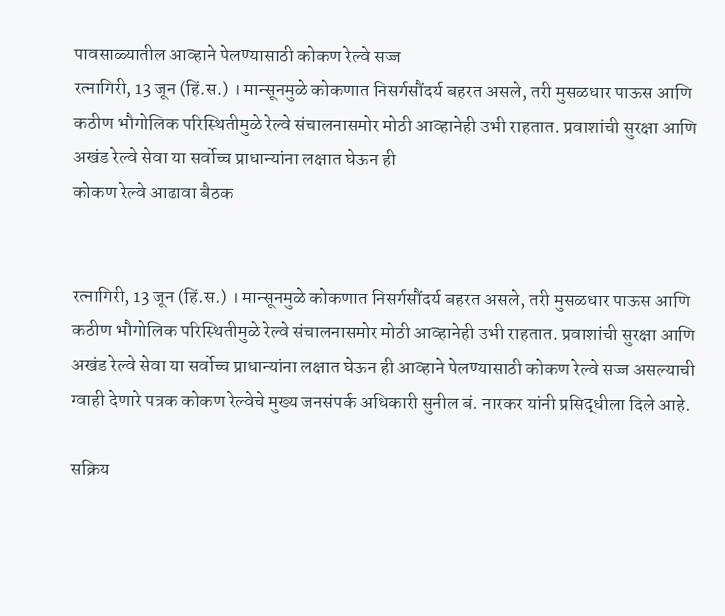पावसाळ्यातील आव्हाने पेलण्यासाठी कोकण रेल्वे सज्ज
रत्नागिरी, 13 जून (हिं.स.) । मान्सूनमुळे कोकणात निसर्गसौंदर्य बहरत असले, तरी मुसळधार पाऊस आणि कठीण भौगोलिक परिस्थितीमुळे रेल्वे संचालनासमोर मोठी आव्हानेही उभी राहतात. प्रवाशांची सुरक्षा आणि अखंड रेल्वे सेवा या सर्वोच्च प्राधान्यांना लक्षात घेऊन ही
कोकण रेल्वे आढावा बैठक


रत्नागिरी, 13 जून (हिं.स.) । मान्सूनमुळे कोकणात निसर्गसौंदर्य बहरत असले, तरी मुसळधार पाऊस आणि कठीण भौगोलिक परिस्थितीमुळे रेल्वे संचालनासमोर मोठी आव्हानेही उभी राहतात. प्रवाशांची सुरक्षा आणि अखंड रेल्वे सेवा या सर्वोच्च प्राधान्यांना लक्षात घेऊन ही आव्हाने पेलण्यासाठी कोकण रेल्वे सज्ज असल्याची ग्वाही देणारे पत्रक कोकण रेल्वेचे मुख्य जनसंपर्क अधिकारी सुनील बं. नारकर यांनी प्रसिद्धीला दिले आहे.

सक्रिय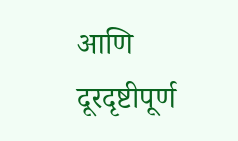आणि दूरदृष्टीपूर्ण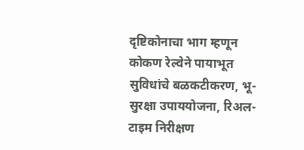दृष्टिकोनाचा भाग म्हणून कोकण रेल्वेने पायाभूत सुविधांचे बळकटीकरण, भू-सुरक्षा उपाययोजना, रिअल-टाइम निरीक्षण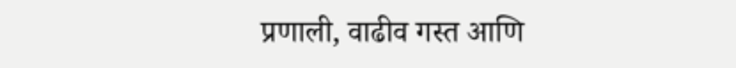प्रणाली, वाढीव गस्त आणि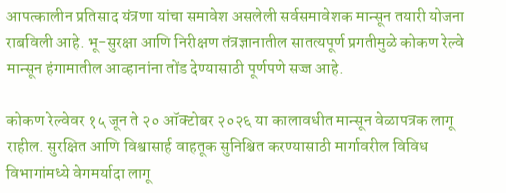आपत्कालीन प्रतिसाद यंत्रणा यांचा समावेश असलेली सर्वसमावेशक मान्सून तयारी योजना राबविली आहे. भू-सुरक्षा आणि निरीक्षण तंत्रज्ञानातील सातत्यपूर्ण प्रगतीमुळे कोकण रेल्वे मान्सून हंगामातील आव्हानांना तोंड देण्यासाठी पूर्णपणे सज्ज आहे.

कोकण रेल्वेवर १५ जून ते २० ऑक्टोबर २०२६ या कालावधीत मान्सून वेळापत्रक लागू राहील. सुरक्षित आणि विश्वासार्ह वाहतूक सुनिश्चित करण्यासाठी मार्गावरील विविध विभागांमध्ये वेगमर्यादा लागू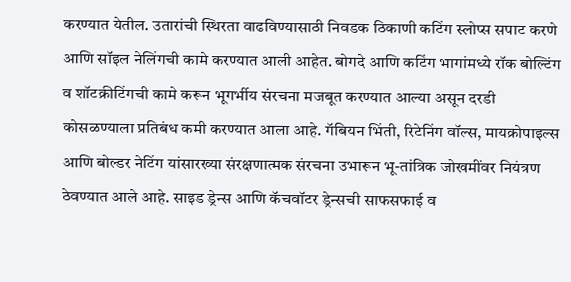करण्यात येतील. उतारांची स्थिरता वाढविण्यासाठी निवडक ठिकाणी कटिंग स्लोप्स सपाट करणे आणि सॉइल नेलिंगची कामे करण्यात आली आहेत. बोगदे आणि कटिंग भागांमध्ये रॉक बोल्टिंग व शॉटक्रीटिंगची कामे करून भूगर्भीय संरचना मजबूत करण्यात आल्या असून दरडी कोसळण्याला प्रतिबंध कमी करण्यात आला आहे. गॅबियन भिंती, रिटेनिंग वॉल्स, मायक्रोपाइल्स आणि बोल्डर नेटिंग यांसारख्या संरक्षणात्मक संरचना उभारून भू-तांत्रिक जोखमींवर नियंत्रण ठेवण्यात आले आहे. साइड ड्रेन्स आणि कॅचवॉटर ड्रेन्सची साफसफाई व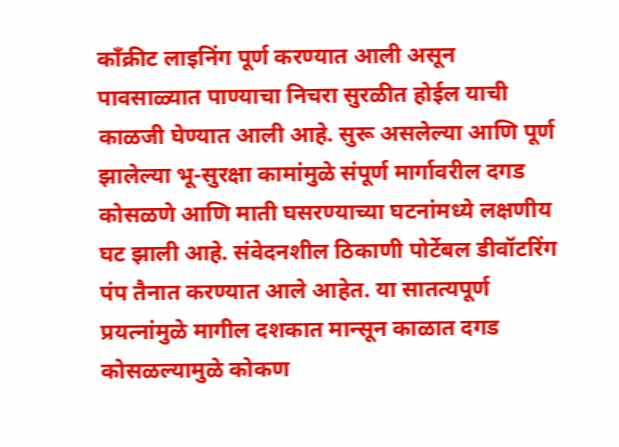काँक्रीट लाइनिंग पूर्ण करण्यात आली असून पावसाळ्यात पाण्याचा निचरा सुरळीत होईल याची काळजी घेण्यात आली आहे. सुरू असलेल्या आणि पूर्ण झालेल्या भू-सुरक्षा कामांमुळे संपूर्ण मार्गावरील दगड कोसळणे आणि माती घसरण्याच्या घटनांमध्ये लक्षणीय घट झाली आहे. संवेदनशील ठिकाणी पोर्टेबल डीवॉटरिंग पंप तैनात करण्यात आले आहेत. या सातत्यपूर्ण प्रयत्नांमुळे मागील दशकात मान्सून काळात दगड कोसळल्यामुळे कोकण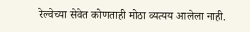रेल्वेच्या सेवेत कोणताही मोठा व्यत्यय आलेला नाही.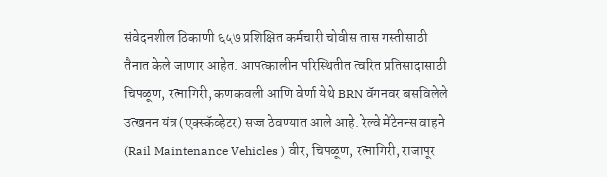संवेदनशील ठिकाणी ६५७ प्रशिक्षित कर्मचारी चोवीस तास गस्तीसाठी तैनात केले जाणार आहेत. आपत्कालीन परिस्थितीत त्वरित प्रतिसादासाठी चिपळूण, रत्नागिरी, कणकवली आणि वेर्णा येथे BRN वॅगनवर बसविलेले उत्खनन यंत्र (एक्स्कॅव्हेटर) सज्ज ठेवण्यात आले आहे. रेल्वे मेंटेनन्स वाहने (Rail Maintenance Vehicles ) वीर, चिपळूण, रत्नागिरी, राजापूर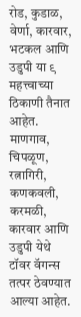रोड, कुडाळ, वेर्णा, कारवार, भटकल आणि उडुपी या ९ महत्त्वाच्या ठिकाणी तैनात आहेत. माणगाव, चिपळूण, रत्नागिरी, कणकवली, करमळी, कारवार आणि उडुपी येथे टॉवर वॅगन्स तत्पर ठेवण्यात आल्या आहेत.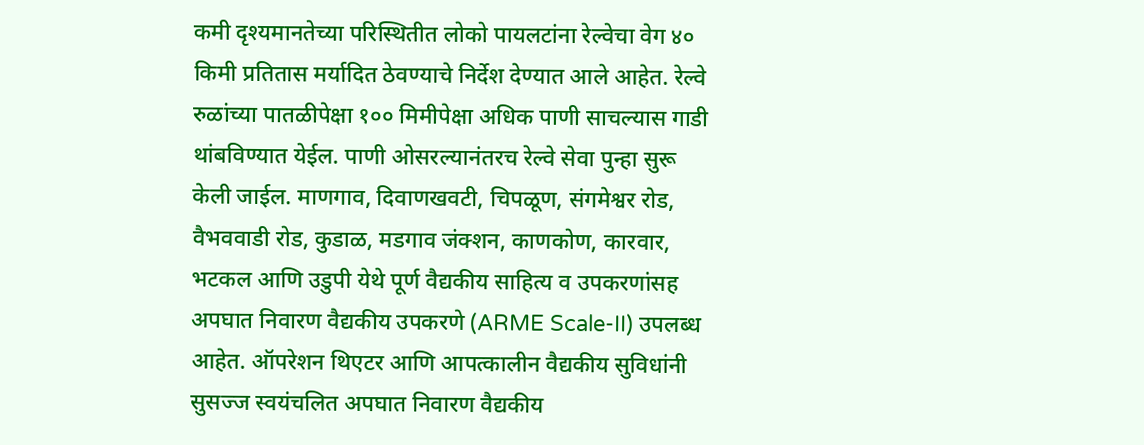कमी दृश्यमानतेच्या परिस्थितीत लोको पायलटांना रेल्वेचा वेग ४० किमी प्रतितास मर्यादित ठेवण्याचे निर्देश देण्यात आले आहेत. रेल्वे रुळांच्या पातळीपेक्षा १०० मिमीपेक्षा अधिक पाणी साचल्यास गाडी थांबविण्यात येईल. पाणी ओसरल्यानंतरच रेल्वे सेवा पुन्हा सुरू केली जाईल. माणगाव, दिवाणखवटी, चिपळूण, संगमेश्वर रोड, वैभववाडी रोड, कुडाळ, मडगाव जंक्शन, काणकोण, कारवार, भटकल आणि उडुपी येथे पूर्ण वैद्यकीय साहित्य व उपकरणांसह अपघात निवारण वैद्यकीय उपकरणे (ARME Scale-II) उपलब्ध आहेत. ऑपरेशन थिएटर आणि आपत्कालीन वैद्यकीय सुविधांनी सुसज्ज स्वयंचलित अपघात निवारण वैद्यकीय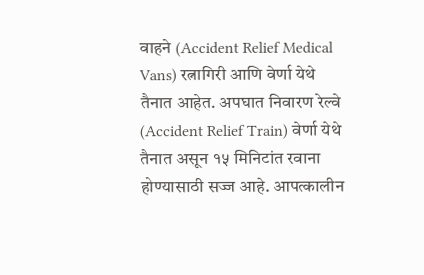वाहने (Accident Relief Medical Vans) रत्नागिरी आणि वेर्णा येथे तैनात आहेत. अपघात निवारण रेल्वे (Accident Relief Train) वेर्णा येथे तैनात असून १५ मिनिटांत रवाना होण्यासाठी सज्ज आहे. आपत्कालीन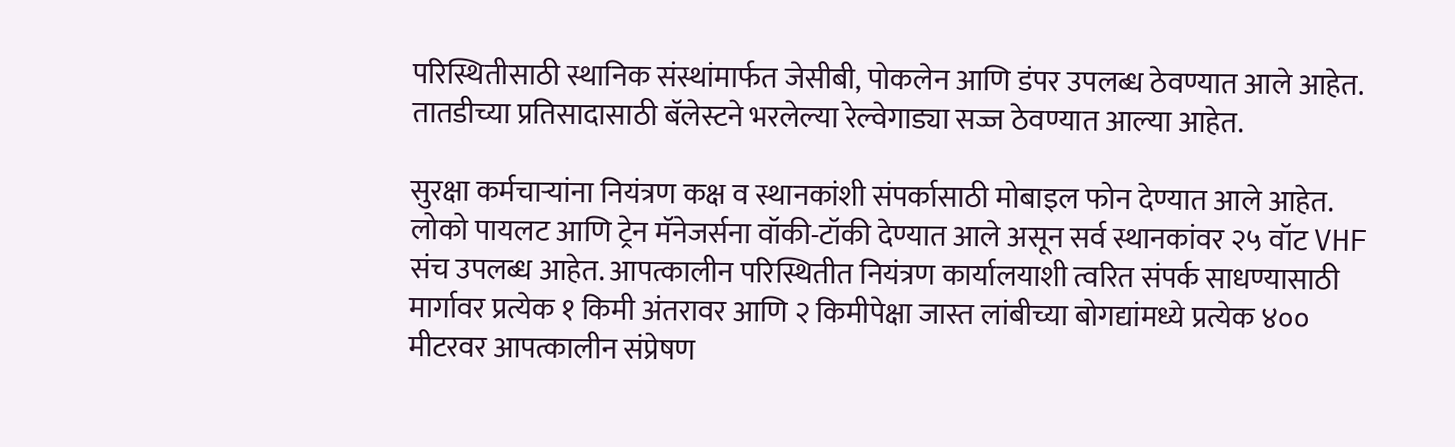परिस्थितीसाठी स्थानिक संस्थांमार्फत जेसीबी, पोकलेन आणि डंपर उपलब्ध ठेवण्यात आले आहेत. तातडीच्या प्रतिसादासाठी बॅलेस्टने भरलेल्या रेल्वेगाड्या सज्ज ठेवण्यात आल्या आहेत.

सुरक्षा कर्मचाऱ्यांना नियंत्रण कक्ष व स्थानकांशी संपर्कासाठी मोबाइल फोन देण्यात आले आहेत. लोको पायलट आणि ट्रेन मॅनेजर्सना वॉकी-टॉकी देण्यात आले असून सर्व स्थानकांवर २५ वॉट VHF संच उपलब्ध आहेत. आपत्कालीन परिस्थितीत नियंत्रण कार्यालयाशी त्वरित संपर्क साधण्यासाठी मार्गावर प्रत्येक १ किमी अंतरावर आणि २ किमीपेक्षा जास्त लांबीच्या बोगद्यांमध्ये प्रत्येक ४०० मीटरवर आपत्कालीन संप्रेषण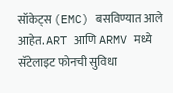सॉकेट्स (EMC) बसविण्यात आले आहेत. ART आणि ARMV मध्ये सॅटेलाइट फोनची सुविधा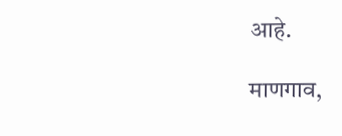आहे.

माणगाव,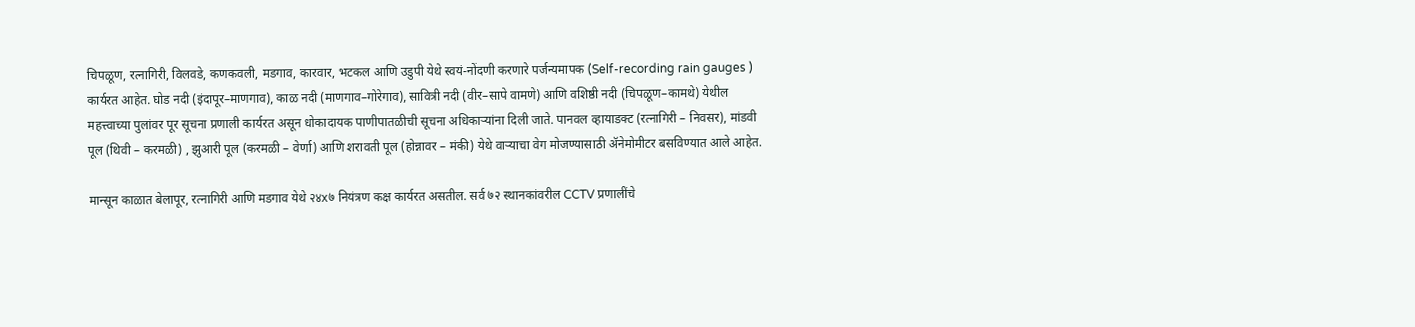चिपळूण, रत्नागिरी, विलवडे, कणकवली, मडगाव, कारवार, भटकल आणि उडुपी येथे स्वयं-नोंदणी करणारे पर्जन्यमापक (Self-recording rain gauges ) कार्यरत आहेत. घोड नदी (इंदापूर–माणगाव), काळ नदी (माणगाव–गोरेगाव), सावित्री नदी (वीर–सापे वामणे) आणि वशिष्ठी नदी (चिपळूण–कामथे) येथील महत्त्वाच्या पुलांवर पूर सूचना प्रणाली कार्यरत असून धोकादायक पाणीपातळीची सूचना अधिकाऱ्यांना दिली जाते. पानवल व्हायाडक्ट (रत्नागिरी – निवसर), मांडवी पूल (थिवी – करमळी) , झुआरी पूल (करमळी – वेर्णा) आणि शरावती पूल (होन्नावर – मंकी) येथे वाऱ्याचा वेग मोजण्यासाठी ॲनेमोमीटर बसविण्यात आले आहेत.

मान्सून काळात बेलापूर, रत्नागिरी आणि मडगाव येथे २४x७ नियंत्रण कक्ष कार्यरत असतील. सर्व ७२ स्थानकांवरील CCTV प्रणालींचे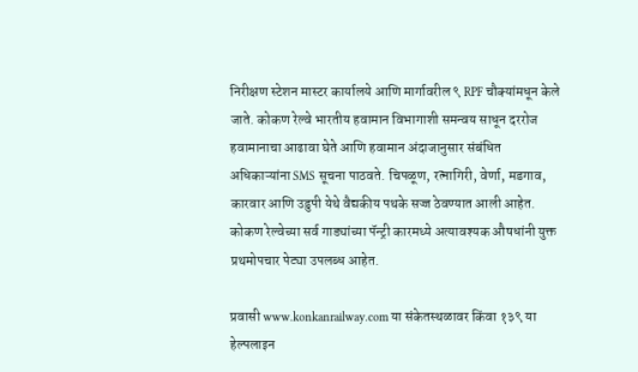निरीक्षण स्टेशन मास्टर कार्यालये आणि मार्गावरील ९ RPF चौक्यांमधून केले जाते. कोकण रेल्वे भारतीय हवामान विभागाशी समन्वय साधून दररोज हवामानाचा आढावा घेते आणि हवामान अंदाजानुसार संबंधित अधिकाऱ्यांना SMS सूचना पाठवते. चिपळूण, रत्नागिरी, वेर्णा, मडगाव, कारवार आणि उडुपी येथे वैद्यकीय पथके सज्ज ठेवण्यात आली आहेत. कोकण रेल्वेच्या सर्व गाड्यांच्या पॅन्ट्री कारमध्ये अत्यावश्यक औषधांनी युक्त प्रथमोपचार पेट्या उपलब्ध आहेत.

प्रवासी www.konkanrailway.com या संकेतस्थळावर किंवा १३९ या हेल्पलाइन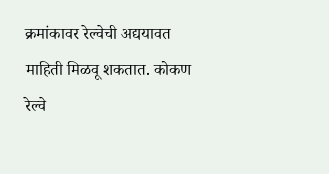क्रमांकावर रेल्वेची अद्ययावत माहिती मिळवू शकतात. कोकण रेल्वे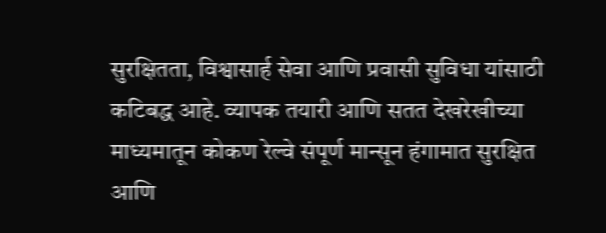सुरक्षितता, विश्वासार्ह सेवा आणि प्रवासी सुविधा यांसाठी कटिबद्ध आहे. व्यापक तयारी आणि सतत देखरेखीच्या माध्यमातून कोकण रेल्वे संपूर्ण मान्सून हंगामात सुरक्षित आणि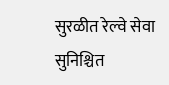सुरळीत रेल्वे सेवा सुनिश्चित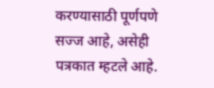करण्यासाठी पूर्णपणे सज्ज आहे, असेही पत्रकात म्हटले आहे.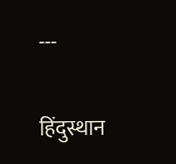---

हिंदुस्थान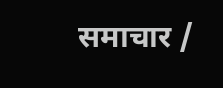समाचार /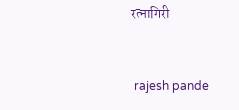रत्नागिरी


 rajesh pande